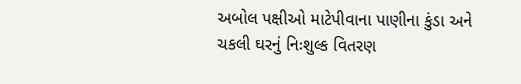અબોલ પક્ષીઓ માટેપીવાના પાણીના કુંડા અને ચકલી ઘરનું નિઃશુલ્ક વિતરણ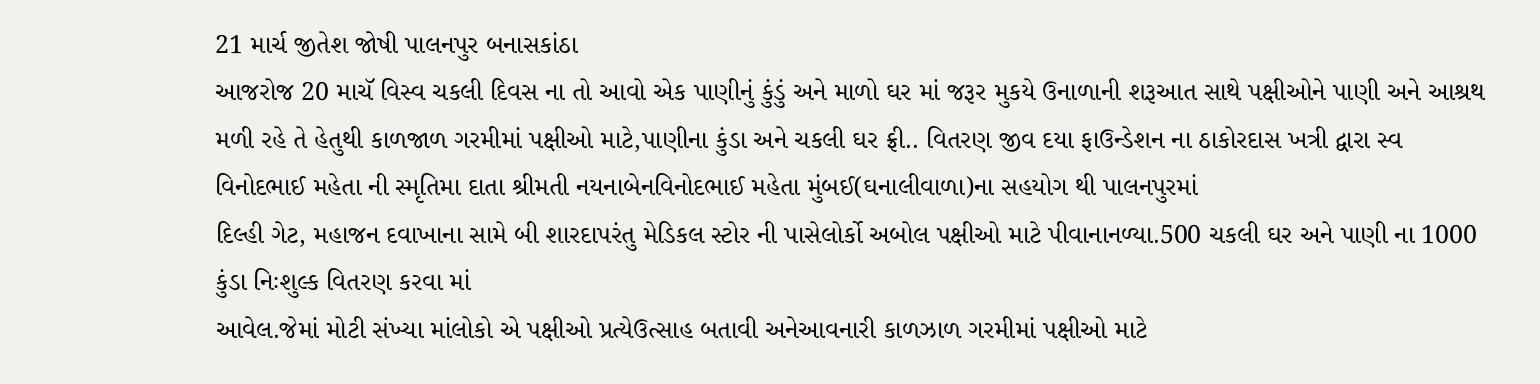21 માર્ચ જીતેશ જોષી પાલનપુર બનાસકાંઠા
આજરોજ 20 માચૅ વિસ્વ ચકલી દિવસ ના તો આવો એક પાણીનું કુંડું અને માળો ઘર માં જરૂર મુકયે ઉનાળાની શરૂઆત સાથે પક્ષીઓને પાણી અને આશ્રથ મળી રહે તે હેતુથી કાળજાળ ગરમીમાં પક્ષીઓ માટે,પાણીના કુંડા અને ચકલી ઘર ફ્રી.. વિતરણ જીવ દયા ફાઉન્ડેશન ના ઠાકોરદાસ ખત્રી દ્વારા સ્વ વિનોદભાઈ મહેતા ની સ્મૃતિમા દાતા શ્રીમતી નયનાબેનવિનોદભાઈ મહેતા મુંબઈ(ઘનાલીવાળા)ના સહયોગ થી પાલનપુરમાં
દિલ્હી ગેટ, મહાજન દવાખાના સામે બી શારદાપરંતુ મેડિકલ સ્ટોર ની પાસેલોર્કો અબોલ પક્ષીઓ માટે પીવાનાનળ્યા.500 ચકલી ઘર અને પાણી ના 1000 કુંડા નિઃશુલ્ક વિતરણ કરવા માં
આવેલ.જેમાં મોટી સંખ્યા માંલોકો એ પક્ષીઓ પ્રત્યેઉત્સાહ બતાવી અનેઆવનારી કાળઝાળ ગરમીમાં પક્ષીઓ માટે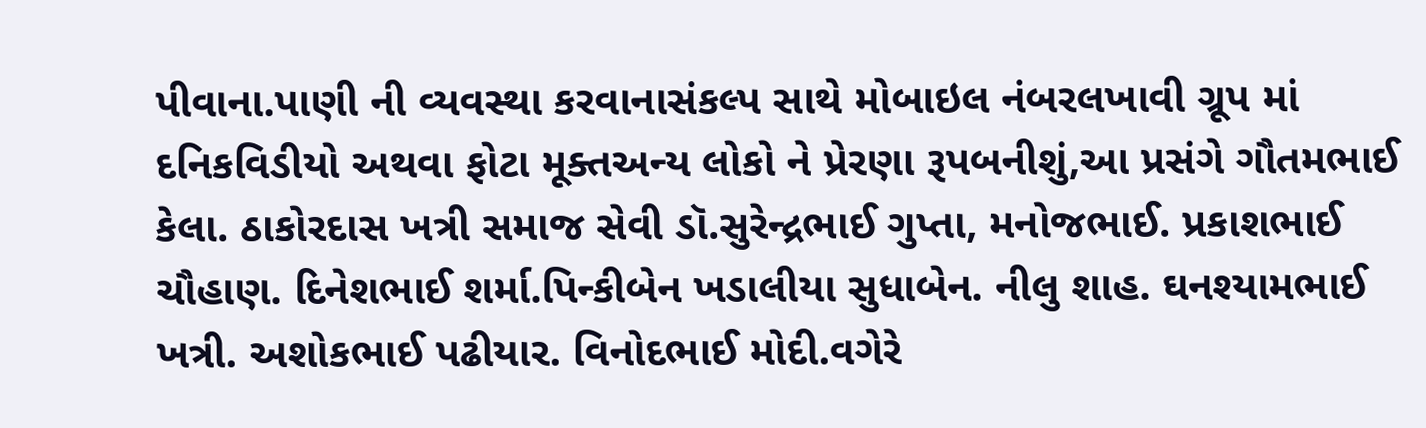પીવાના.પાણી ની વ્યવસ્થા કરવાનાસંકલ્પ સાથે મોબાઇલ નંબરલખાવી ગ્રૂપ માં દનિકવિડીયો અથવા ફોટા મૂક્તઅન્ય લોકો ને પ્રેરણા રૂપબનીશું,આ પ્રસંગે ગૌતમભાઈ કેલા. ઠાકોરદાસ ખત્રી સમાજ સેવી ડૉ.સુરેન્દ્રભાઈ ગુપ્તા, મનોજભાઈ. પ્રકાશભાઈ ચૌહાણ. દિનેશભાઈ શર્મા.પિન્કીબેન ખડાલીયા સુધાબેન. નીલુ શાહ. ઘનશ્યામભાઈ ખત્રી. અશોકભાઈ પઢીયાર. વિનોદભાઈ મોદી.વગેરે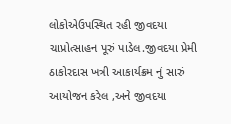લોકોએઉપસ્થિત રહી જીવદયા ચાપ્રોત્સાહન પૂરું પાડેલ.જીવદયા પ્રેમી ઠાકોરદાસ ખત્રી આકાર્યક્રમ નું સારું આયોજન કરેલ ,અને જીવદયા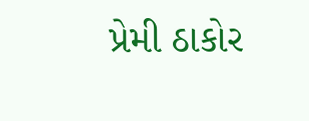પ્રેમી ઠાકોર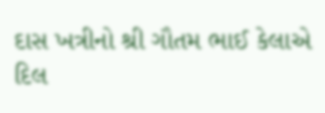દાસ ખત્રીનો શ્રી ગૌતમ ભાઈ કેલાએ દિલ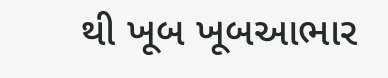થી ખૂબ ખૂબઆભાર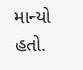માન્યો હતો.